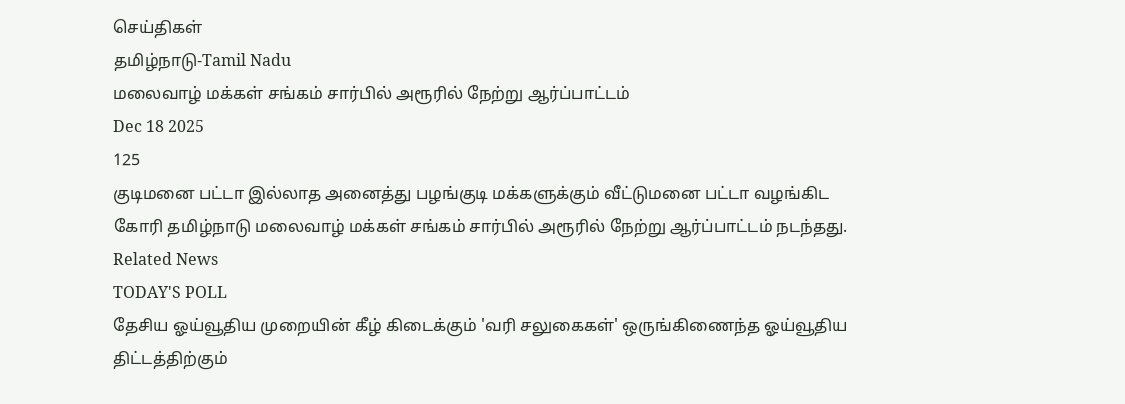செய்திகள்
தமிழ்நாடு-Tamil Nadu
மலைவாழ் மக்கள் சங்கம் சார்பில் அரூரில் நேற்று ஆர்ப்பாட்டம்
Dec 18 2025
125
குடிமனை பட்டா இல்லாத அனைத்து பழங்குடி மக்களுக்கும் வீட்டுமனை பட்டா வழங்கிட கோரி தமிழ்நாடு மலைவாழ் மக்கள் சங்கம் சார்பில் அரூரில் நேற்று ஆர்ப்பாட்டம் நடந்தது.
Related News
TODAY'S POLL
தேசிய ஓய்வூதிய முறையின் கீழ் கிடைக்கும் 'வரி சலுகைகள்' ஒருங்கிணைந்த ஓய்வூதிய திட்டத்திற்கும்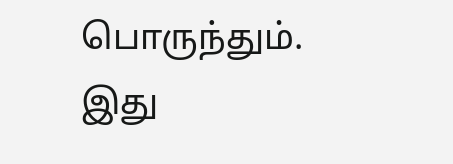பொருந்தும். இது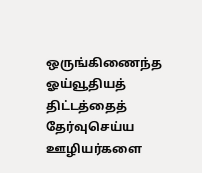ஒருங்கிணைந்த ஓய்வூதியத் திட்டத்தைத் தேர்வுசெய்ய ஊழியர்களை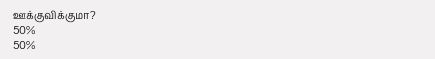ஊக்குவிக்குமா?
50%
50%